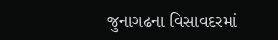જુનાગઢના વિસાવદરમાં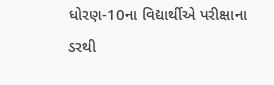ધોરણ-10ના વિદ્યાર્થીએ પરીક્ષાના ડરથી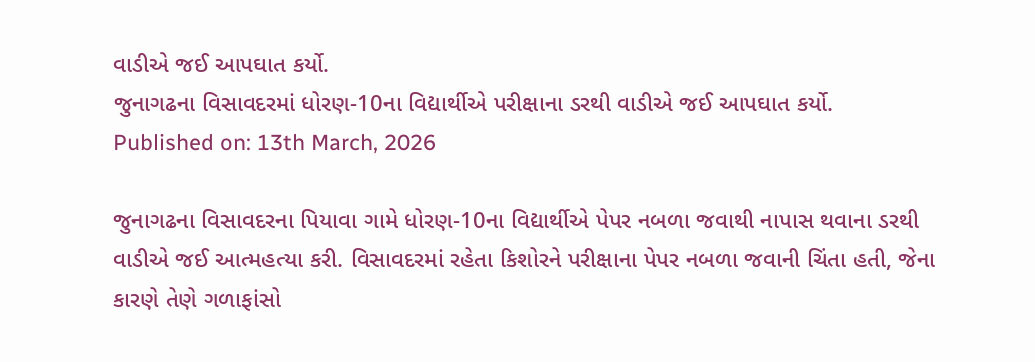વાડીએ જઈ આપઘાત કર્યો.
જુનાગઢના વિસાવદરમાં ધોરણ-10ના વિદ્યાર્થીએ પરીક્ષાના ડરથી વાડીએ જઈ આપઘાત કર્યો.
Published on: 13th March, 2026

જુનાગઢના વિસાવદરના પિયાવા ગામે ધોરણ-10ના વિદ્યાર્થીએ પેપર નબળા જવાથી નાપાસ થવાના ડરથી વાડીએ જઈ આત્મહત્યા કરી. વિસાવદરમાં રહેતા કિશોરને પરીક્ષાના પેપર નબળા જવાની ચિંતા હતી, જેના કારણે તેણે ગળાફાંસો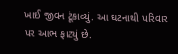ખાઈ જીવન ટૂંકાવ્યું. આ ઘટનાથી પરિવાર પર આભ ફાટ્યું છે.